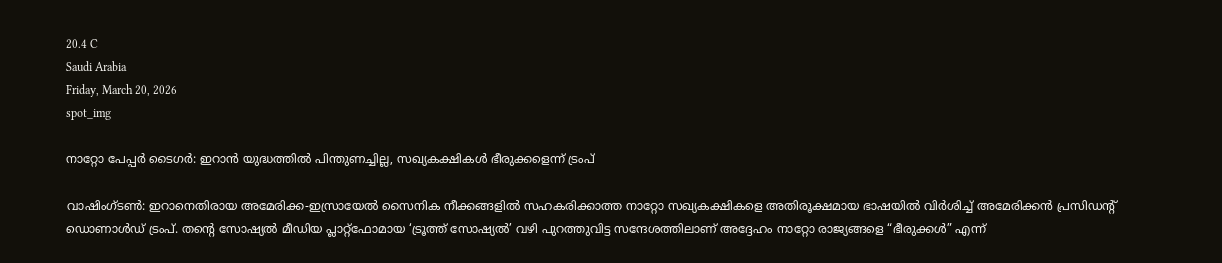20.4 C
Saudi Arabia
Friday, March 20, 2026
spot_img

നാറ്റോ പേപ്പർ ടൈഗർ: ഇറാൻ യുദ്ധത്തിൽ പിന്തുണച്ചില്ല, സഖ്യകക്ഷികൾ ഭീരുക്കളെന്ന് ട്രംപ്

വാഷിംഗ്ടൺ: ഇറാനെതിരായ അമേരിക്ക-ഇസ്രായേൽ സൈനിക നീക്കങ്ങളിൽ സഹകരിക്കാത്ത നാറ്റോ സഖ്യകക്ഷികളെ അതിരൂക്ഷമായ ഭാഷയിൽ വിർശിച്ച് അമേരിക്കൻ പ്രസിഡന്റ് ഡൊണാൾഡ് ട്രംപ്. തന്റെ സോഷ്യൽ മീഡിയ പ്ലാറ്റ്‌ഫോമായ ‘ട്രൂത്ത് സോഷ്യൽ’ വഴി പുറത്തുവിട്ട സന്ദേശത്തിലാണ് അദ്ദേഹം നാറ്റോ രാജ്യങ്ങളെ “ഭീരുക്കൾ” എന്ന്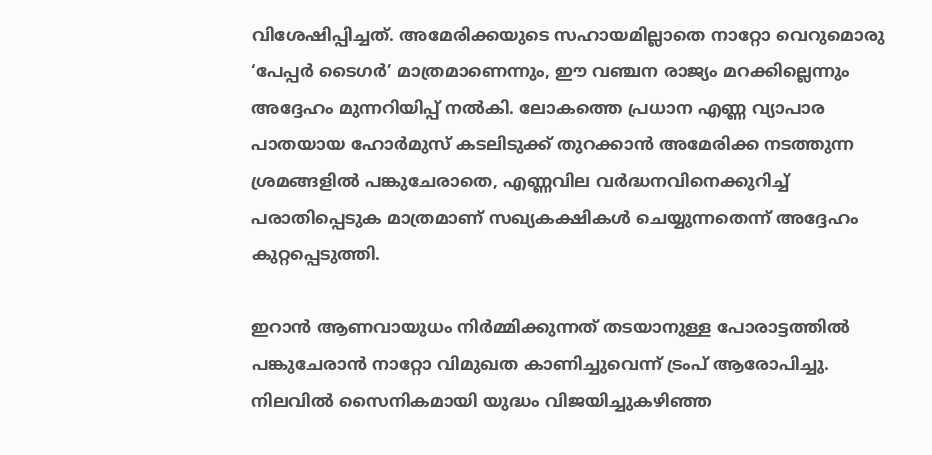വിശേഷിപ്പിച്ചത്. അമേരിക്കയുടെ സഹായമില്ലാതെ നാറ്റോ വെറുമൊരു ‘പേപ്പർ ടൈഗർ’ മാത്രമാണെന്നും, ഈ വഞ്ചന രാജ്യം മറക്കില്ലെന്നും അദ്ദേഹം മുന്നറിയിപ്പ് നൽകി. ലോകത്തെ പ്രധാന എണ്ണ വ്യാപാര പാതയായ ഹോർമുസ് കടലിടുക്ക് തുറക്കാൻ അമേരിക്ക നടത്തുന്ന ശ്രമങ്ങളിൽ പങ്കുചേരാതെ, എണ്ണവില വർദ്ധനവിനെക്കുറിച്ച് പരാതിപ്പെടുക മാത്രമാണ് സഖ്യകക്ഷികൾ ചെയ്യുന്നതെന്ന് അദ്ദേഹം കുറ്റപ്പെടുത്തി.

ഇറാൻ ആണവായുധം നിർമ്മിക്കുന്നത് തടയാനുള്ള പോരാട്ടത്തിൽ പങ്കുചേരാൻ നാറ്റോ വിമുഖത കാണിച്ചുവെന്ന് ട്രംപ് ആരോപിച്ചു. നിലവിൽ സൈനികമായി യുദ്ധം വിജയിച്ചുകഴിഞ്ഞ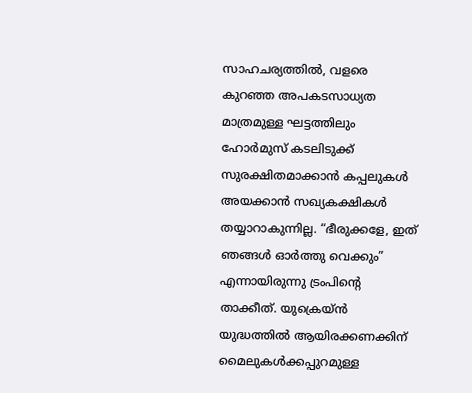സാഹചര്യത്തിൽ, വളരെ കുറഞ്ഞ അപകടസാധ്യത മാത്രമുള്ള ഘട്ടത്തിലും ഹോർമുസ് കടലിടുക്ക് സുരക്ഷിതമാക്കാൻ കപ്പലുകൾ അയക്കാൻ സഖ്യകക്ഷികൾ തയ്യാറാകുന്നില്ല. “ഭീരുക്കളേ, ഇത് ഞങ്ങൾ ഓർത്തു വെക്കും” എന്നായിരുന്നു ട്രംപിന്റെ താക്കീത്. യുക്രെയ്ൻ യുദ്ധത്തിൽ ആയിരക്കണക്കിന് മൈലുകൾക്കപ്പുറമുള്ള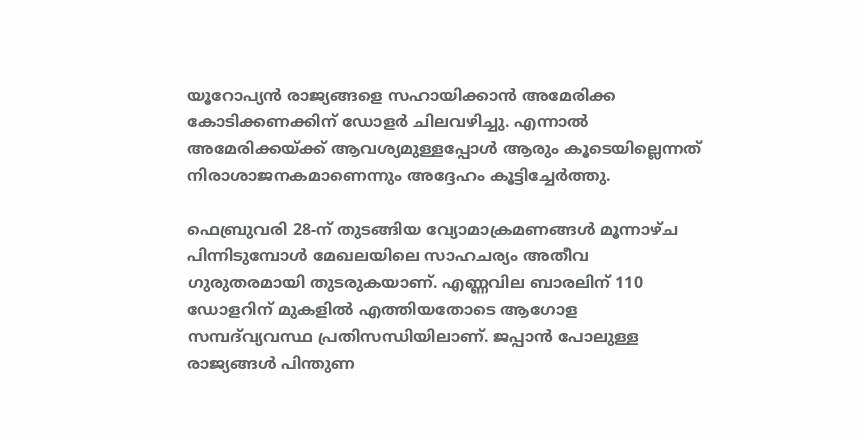യൂറോപ്യൻ രാജ്യങ്ങളെ സഹായിക്കാൻ അമേരിക്ക കോടിക്കണക്കിന് ഡോളർ ചിലവഴിച്ചു. എന്നാൽ അമേരിക്കയ്ക്ക് ആവശ്യമുള്ളപ്പോൾ ആരും കൂടെയില്ലെന്നത് നിരാശാജനകമാണെന്നും അദ്ദേഹം കൂട്ടിച്ചേർത്തു.

ഫെബ്രുവരി 28-ന് തുടങ്ങിയ വ്യോമാക്രമണങ്ങൾ മൂന്നാഴ്ച പിന്നിടുമ്പോൾ മേഖലയിലെ സാഹചര്യം അതീവ ഗുരുതരമായി തുടരുകയാണ്. എണ്ണവില ബാരലിന് 110 ഡോളറിന് മുകളിൽ എത്തിയതോടെ ആഗോള സമ്പദ്‌വ്യവസ്ഥ പ്രതിസന്ധിയിലാണ്. ജപ്പാൻ പോലുള്ള രാജ്യങ്ങൾ പിന്തുണ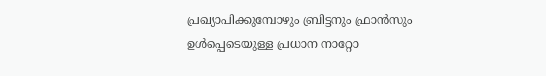പ്രഖ്യാപിക്കുമ്പോഴും ബ്രിട്ടനും ഫ്രാൻസും ഉൾപ്പെടെയുള്ള പ്രധാന നാറ്റോ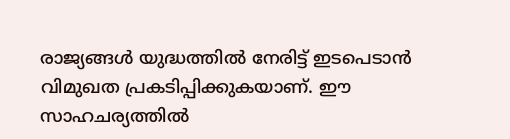രാജ്യങ്ങൾ യുദ്ധത്തിൽ നേരിട്ട് ഇടപെടാൻ വിമുഖത പ്രകടിപ്പിക്കുകയാണ്. ഈ സാഹചര്യത്തിൽ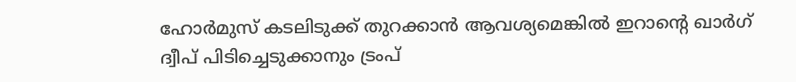ഹോർമുസ് കടലിടുക്ക് തുറക്കാൻ ആവശ്യമെങ്കിൽ ഇറാന്റെ ഖാർഗ് ദ്വീപ് പിടിച്ചെടുക്കാനും ട്രംപ്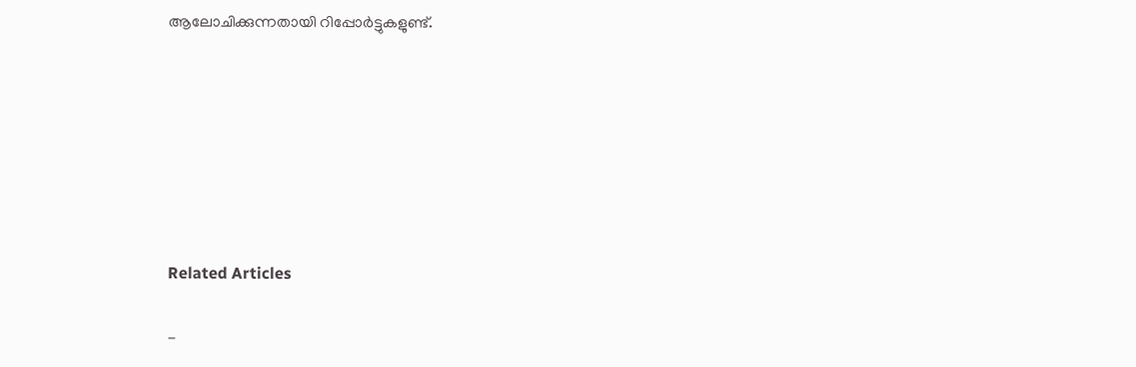ആലോചിക്കുന്നതായി റിപ്പോർട്ടുകളുണ്ട്.







Related Articles

-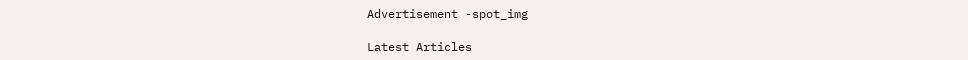Advertisement -spot_img

Latest Articles